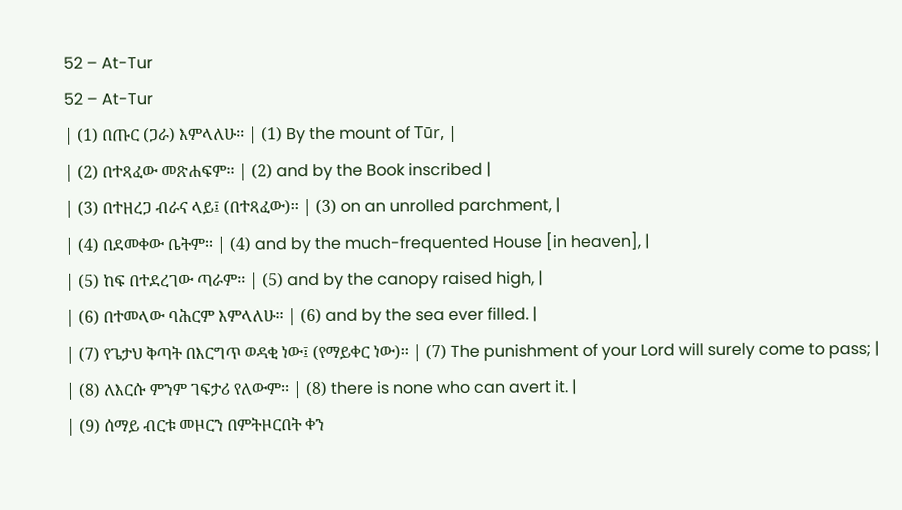52 – At-Tur
52 – At-Tur
| (1) በጡር (ጋራ) እምላለሁ፡፡ | (1) By the mount of Tūr, |
| (2) በተጻፈው መጽሐፍም፡፡ | (2) and by the Book inscribed |
| (3) በተዘረጋ ብራና ላይ፤ (በተጻፈው)፡፡ | (3) on an unrolled parchment, |
| (4) በደመቀው ቤትም፡፡ | (4) and by the much-frequented House [in heaven], |
| (5) ከፍ በተደረገው ጣራም፡፡ | (5) and by the canopy raised high, |
| (6) በተመላው ባሕርም እምላለሁ፡፡ | (6) and by the sea ever filled. |
| (7) የጌታህ ቅጣት በእርግጥ ወዳቂ ነው፤ (የማይቀር ነው)፡፡ | (7) The punishment of your Lord will surely come to pass; |
| (8) ለእርሱ ምንም ገፍታሪ የለውም፡፡ | (8) there is none who can avert it. |
| (9) ሰማይ ብርቱ መዞርን በምትዞርበት ቀን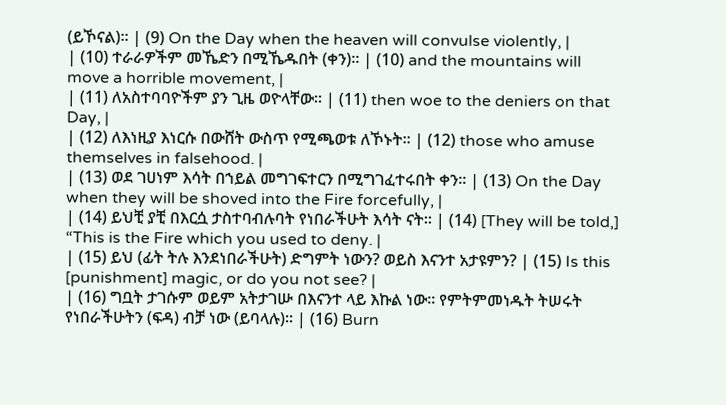(ይኾናል)፡፡ | (9) On the Day when the heaven will convulse violently, |
| (10) ተራራዎችም መኼድን በሚኼዱበት (ቀን)፡፡ | (10) and the mountains will move a horrible movement, |
| (11) ለአስተባባዮችም ያን ጊዜ ወዮላቸው፡፡ | (11) then woe to the deniers on that Day, |
| (12) ለእነዚያ እነርሱ በውሸት ውስጥ የሚጫወቱ ለኾኑት፡፡ | (12) those who amuse themselves in falsehood. |
| (13) ወደ ገሀነም እሳት በኀይል መግገፍተርን በሚግገፈተሩበት ቀን፡፡ | (13) On the Day when they will be shoved into the Fire forcefully, |
| (14) ይህቺ ያቺ በእርሷ ታስተባብሉባት የነበራችሁት እሳት ናት፡፡ | (14) [They will be told,] “This is the Fire which you used to deny. |
| (15) ይህ (ፊት ትሉ እንደነበራችሁት) ድግምት ነውን? ወይስ እናንተ አታዩምን? | (15) Is this [punishment] magic, or do you not see? |
| (16) ግቧት ታገሱም ወይም አትታገሡ በእናንተ ላይ እኩል ነው፡፡ የምትምመነዱት ትሠሩት የነበራችሁትን (ፍዳ) ብቻ ነው (ይባላሉ)፡፡ | (16) Burn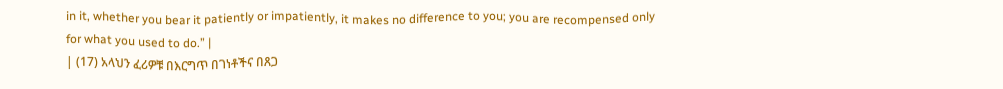in it, whether you bear it patiently or impatiently, it makes no difference to you; you are recompensed only for what you used to do.” |
| (17) አላህን ፈሪዎቹ በእርግጥ በገነቶችና በጸጋ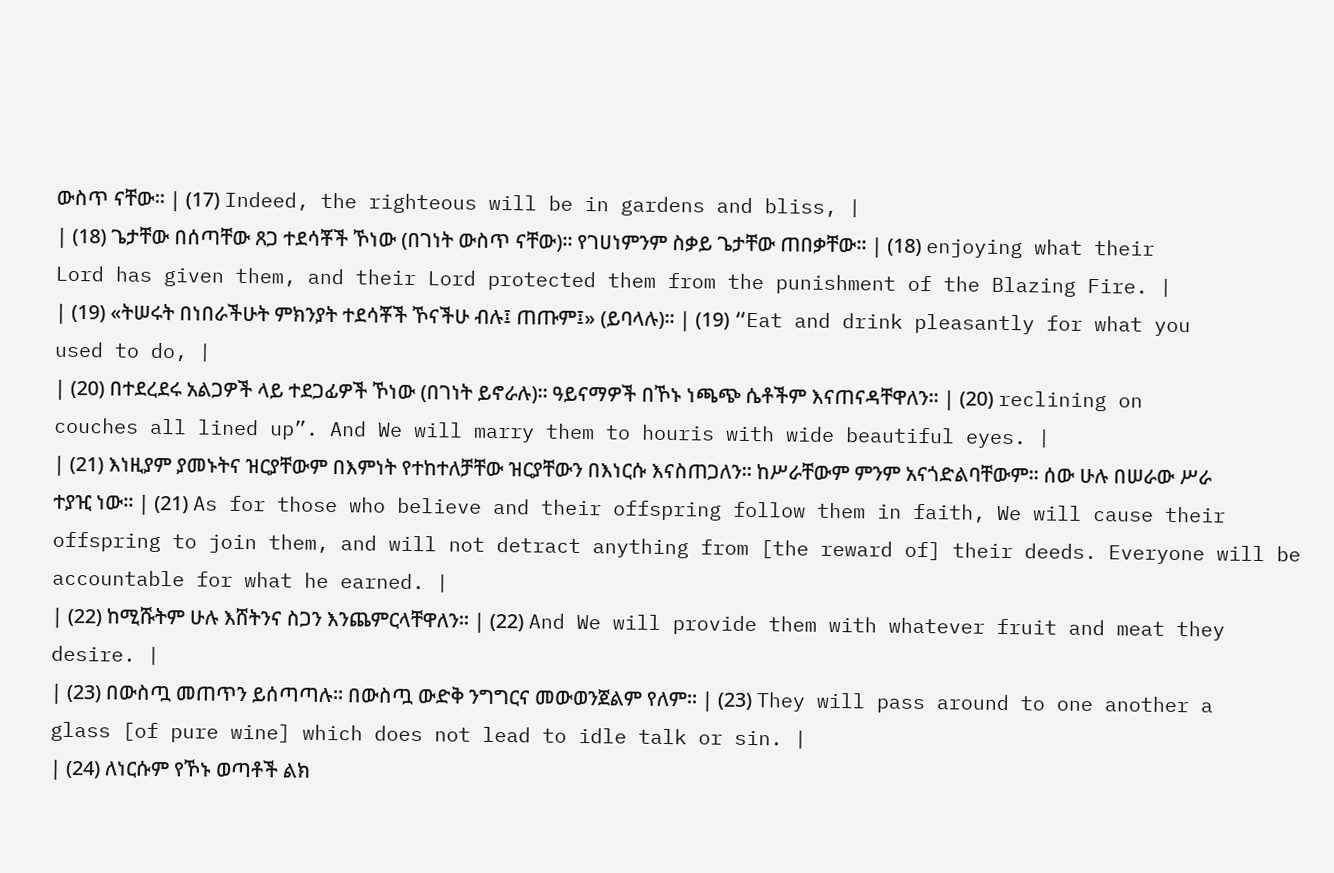ውስጥ ናቸው፡፡ | (17) Indeed, the righteous will be in gardens and bliss, |
| (18) ጌታቸው በሰጣቸው ጸጋ ተደሳቾች ኾነው (በገነት ውስጥ ናቸው)፡፡ የገሀነምንም ስቃይ ጌታቸው ጠበቃቸው፡፡ | (18) enjoying what their Lord has given them, and their Lord protected them from the punishment of the Blazing Fire. |
| (19) «ትሠሩት በነበራችሁት ምክንያት ተደሳቾች ኾናችሁ ብሉ፤ ጠጡም፤» (ይባላሉ)፡፡ | (19) “Eat and drink pleasantly for what you used to do, |
| (20) በተደረደሩ አልጋዎች ላይ ተደጋፊዎች ኾነው (በገነት ይኖራሉ)፡፡ ዓይናማዎች በኾኑ ነጫጭ ሴቶችም እናጠናዳቸዋለን፡፡ | (20) reclining on couches all lined up”. And We will marry them to houris with wide beautiful eyes. |
| (21) እነዚያም ያመኑትና ዝርያቸውም በእምነት የተከተለቻቸው ዝርያቸውን በእነርሱ እናስጠጋለን፡፡ ከሥራቸውም ምንም አናጎድልባቸውም፡፡ ሰው ሁሉ በሠራው ሥራ ተያዢ ነው፡፡ | (21) As for those who believe and their offspring follow them in faith, We will cause their offspring to join them, and will not detract anything from [the reward of] their deeds. Everyone will be accountable for what he earned. |
| (22) ከሚሹትም ሁሉ እሸትንና ስጋን እንጨምርላቸዋለን፡፡ | (22) And We will provide them with whatever fruit and meat they desire. |
| (23) በውስጧ መጠጥን ይሰጣጣሉ፡፡ በውስጧ ውድቅ ንግግርና መውወንጀልም የለም፡፡ | (23) They will pass around to one another a glass [of pure wine] which does not lead to idle talk or sin. |
| (24) ለነርሱም የኾኑ ወጣቶች ልክ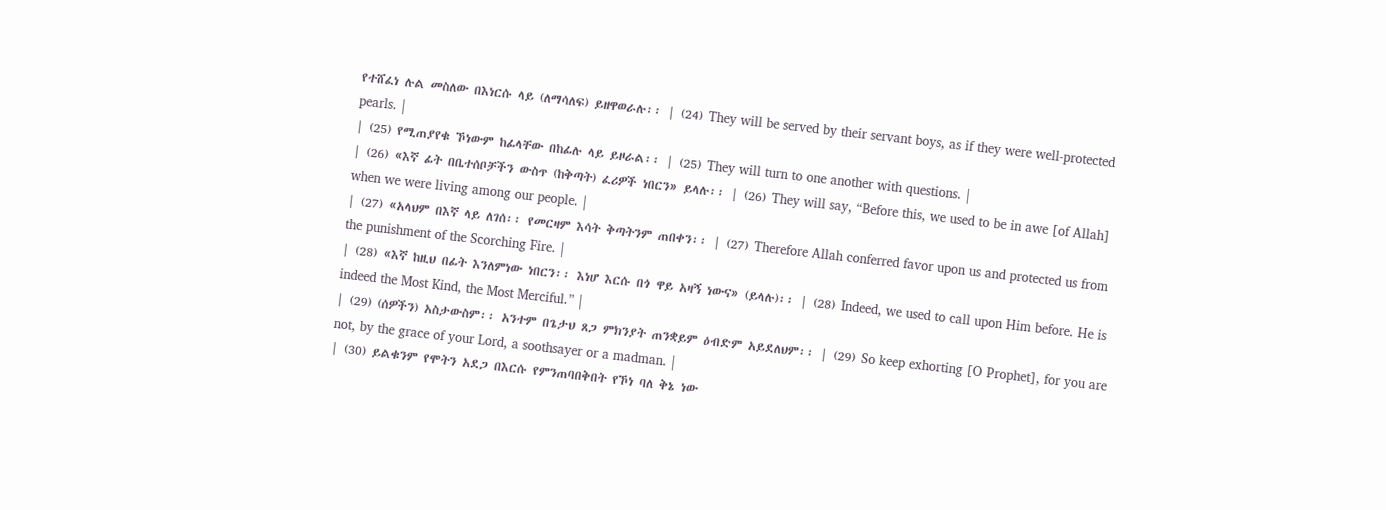የተሸፈነ ሉል መስለው በእነርሱ ላይ (ለማሳለፍ) ይዘዋወራሉ፡፡ | (24) They will be served by their servant boys, as if they were well-protected pearls. |
| (25) የሚጠያየቁ ኾነውም ከፊላቸው በከፊሉ ላይ ይዞራል፡፡ | (25) They will turn to one another with questions. |
| (26) «እኛ ፊት በቤተሰቦቻችን ውስጥ (ከቅጣት) ፈሪዎች ነበርን» ይላሉ፡፡ | (26) They will say, “Before this, we used to be in awe [of Allah] when we were living among our people. |
| (27) «አላህም በእኛ ላይ ለገሰ፡፡ የመርዛም እሳት ቅጣትንም ጠበቀን፡፡ | (27) Therefore Allah conferred favor upon us and protected us from the punishment of the Scorching Fire. |
| (28) «እኛ ከዚህ በፊት እንለምነው ነበርን፡፡ እነሆ እርሱ በጎ ዋይ አዛኝ ነውና» (ይላሉ)፡፡ | (28) Indeed, we used to call upon Him before. He is indeed the Most Kind, the Most Merciful.” |
| (29) (ሰዎችን) አስታውስም፡፡ አንተም በጌታህ ጸጋ ምክንያት ጠንቋይም ዕብድም አይደለህም፡፡ | (29) So keep exhorting [O Prophet], for you are not, by the grace of your Lord, a soothsayer or a madman. |
| (30) ይልቁንም የሞትን አደጋ በእርሱ የምንጠባበቅበት የኾነ ባለ ቅኔ ነው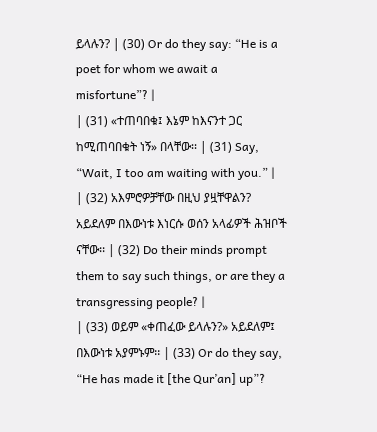ይላሉን? | (30) Or do they say: “He is a poet for whom we await a misfortune”? |
| (31) «ተጠባበቁ፤ እኔም ከእናንተ ጋር ከሚጠባበቁት ነኝ» በላቸው፡፡ | (31) Say, “Wait, I too am waiting with you.” |
| (32) አእምሮዎቻቸው በዚህ ያዟቸዋልን? አይደለም በእውነቱ እነርሱ ወሰን አላፊዎች ሕዝቦች ናቸው፡፡ | (32) Do their minds prompt them to say such things, or are they a transgressing people? |
| (33) ወይም «ቀጠፈው ይላሉን?» አይደለም፤ በእውነቱ አያምኑም፡፡ | (33) Or do they say, “He has made it [the Qur’an] up”?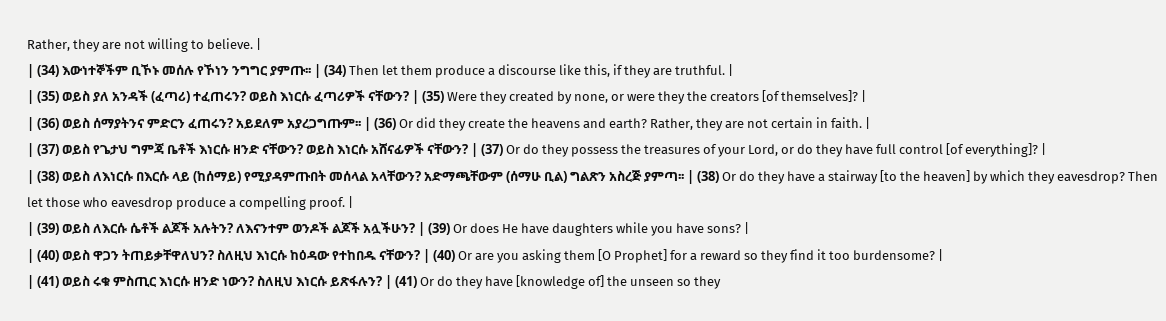Rather, they are not willing to believe. |
| (34) እውነተኞችም ቢኾኑ መሰሉ የኾነን ንግግር ያምጡ፡፡ | (34) Then let them produce a discourse like this, if they are truthful. |
| (35) ወይስ ያለ አንዳች (ፈጣሪ) ተፈጠሩን? ወይስ እነርሱ ፈጣሪዎች ናቸውን? | (35) Were they created by none, or were they the creators [of themselves]? |
| (36) ወይስ ሰማያትንና ምድርን ፈጠሩን? አይደለም አያረጋግጡም፡፡ | (36) Or did they create the heavens and earth? Rather, they are not certain in faith. |
| (37) ወይስ የጌታህ ግምጃ ቤቶች እነርሱ ዘንድ ናቸውን? ወይስ እነርሱ አሸናፊዎች ናቸውን? | (37) Or do they possess the treasures of your Lord, or do they have full control [of everything]? |
| (38) ወይስ ለእነርሱ በእርሱ ላይ (ከሰማይ) የሚያዳምጡበት መሰላል አላቸውን? አድማጫቸውም (ሰማሁ ቢል) ግልጽን አስረጅ ያምጣ፡፡ | (38) Or do they have a stairway [to the heaven] by which they eavesdrop? Then let those who eavesdrop produce a compelling proof. |
| (39) ወይስ ለእርሱ ሴቶች ልጆች አሉትን? ለእናንተም ወንዶች ልጆች አሏችሁን? | (39) Or does He have daughters while you have sons? |
| (40) ወይስ ዋጋን ትጠይቃቸዋለህን? ስለዚህ እነርሱ ከዕዳው የተከበዱ ናቸውን? | (40) Or are you asking them [O Prophet] for a reward so they find it too burdensome? |
| (41) ወይስ ሩቁ ምስጢር እነርሱ ዘንድ ነውን? ስለዚህ እነርሱ ይጽፋሉን? | (41) Or do they have [knowledge of] the unseen so they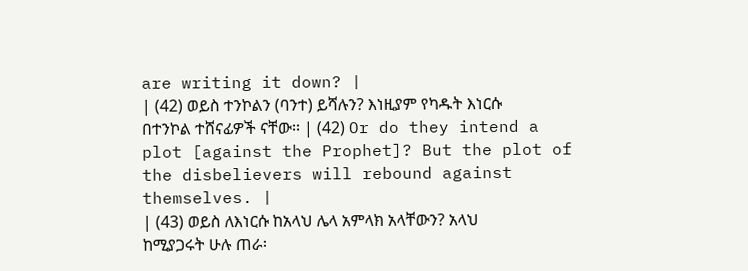are writing it down? |
| (42) ወይስ ተንኮልን (ባንተ) ይሻሉን? እነዚያም የካዱት እነርሱ በተንኮል ተሸናፊዎች ናቸው፡፡ | (42) Or do they intend a plot [against the Prophet]? But the plot of the disbelievers will rebound against themselves. |
| (43) ወይስ ለእነርሱ ከአላህ ሌላ አምላክ አላቸውን? አላህ ከሚያጋሩት ሁሉ ጠራ፡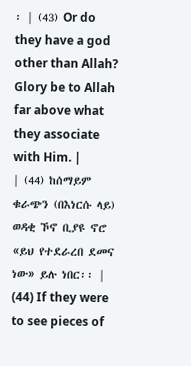፡ | (43) Or do they have a god other than Allah? Glory be to Allah far above what they associate with Him. |
| (44) ከሰማይም ቁራጭን (በእነርሱ ላይ) ወዳቂ ኾኖ ቢያዩ ኖሮ «ይህ የተደራረበ ደመና ነው» ይሉ ነበር፡፡ | (44) If they were to see pieces of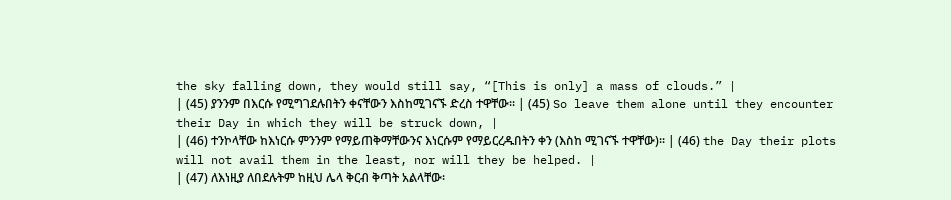the sky falling down, they would still say, “[This is only] a mass of clouds.” |
| (45) ያንንም በእርሱ የሚግገደሉበትን ቀናቸውን እስከሚገናኙ ድረስ ተዋቸው፡፡ | (45) So leave them alone until they encounter their Day in which they will be struck down, |
| (46) ተንኮላቸው ከእነርሱ ምንንም የማይጠቅማቸውንና እነርሱም የማይርረዱበትን ቀን (እስከ ሚገናኙ ተዋቸው)፡፡ | (46) the Day their plots will not avail them in the least, nor will they be helped. |
| (47) ለእነዚያ ለበደሉትም ከዚህ ሌላ ቅርብ ቅጣት አልላቸው፡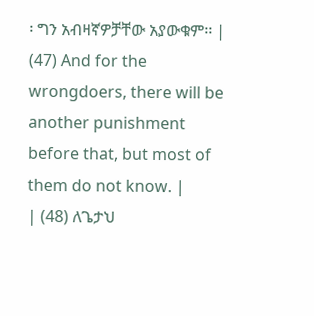፡ ግን አብዛኛዎቻቸው አያውቁም፡፡ | (47) And for the wrongdoers, there will be another punishment before that, but most of them do not know. |
| (48) ለጌታህ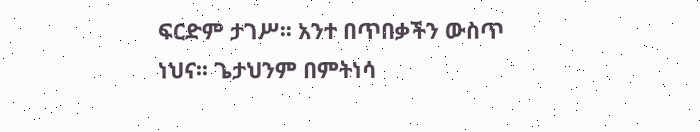ፍርድም ታገሥ፡፡ አንተ በጥበቃችን ውስጥ ነህና፡፡ ጌታህንም በምትነሳ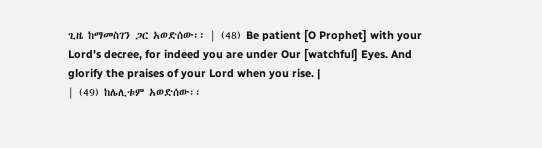ጊዜ ከማመስገን ጋር አወድሰው፡፡ | (48) Be patient [O Prophet] with your Lord’s decree, for indeed you are under Our [watchful] Eyes. And glorify the praises of your Lord when you rise. |
| (49) ከሌሊቱም አወድሰው፡፡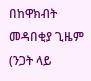በከዋክብት መዳበቂያ ጊዜም (ንጋት ላይ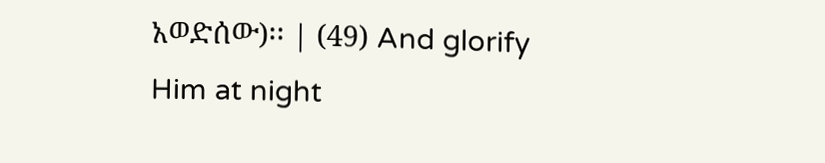አወድሰው)፡፡ | (49) And glorify Him at night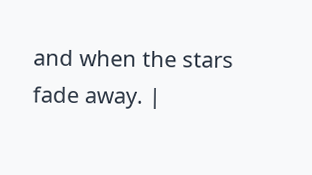and when the stars fade away. |